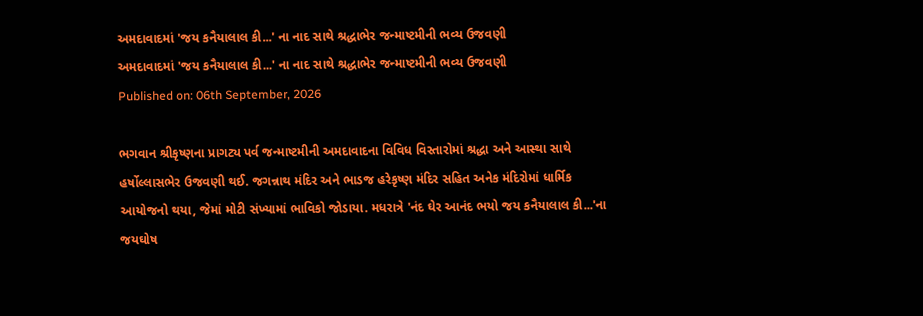અમદાવાદમાં 'જય કનૈયાલાલ કી...' ના નાદ સાથે શ્રદ્ધાભેર જન્માષ્ટમીની ભવ્ય ઉજવણી
અમદાવાદમાં 'જય કનૈયાલાલ કી...' ના નાદ સાથે શ્રદ્ધાભેર જન્માષ્ટમીની ભવ્ય ઉજવણી
Published on: 06th September, 2026

ભગવાન શ્રીકૃષ્ણના પ્રાગટ્ય પર્વ જન્માષ્ટમીની અમદાવાદના વિવિધ વિસ્તારોમાં શ્રદ્ધા અને આસ્થા સાથે હર્ષોલ્લાસભેર ઉજવણી થઈ. જગન્નાથ મંદિર અને ભાડજ હરેકૃષ્ણ મંદિર સહિત અનેક મંદિરોમાં ધાર્મિક આયોજનો થયા, જેમાં મોટી સંખ્યામાં ભાવિકો જોડાયા. મધરાત્રે 'નંદ ઘેર આનંદ ભયો જય કનૈયાલાલ કી...'ના જયઘોષ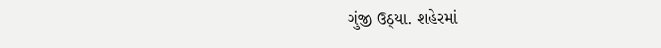ગુંજી ઉઠ્યા. શહેરમાં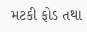મટકી ફોડ તથા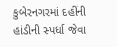કુબેરનગરમાં દહીંની હાંડીની સ્પર્ધા જેવા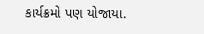કાર્યક્રમો પણ યોજાયા.